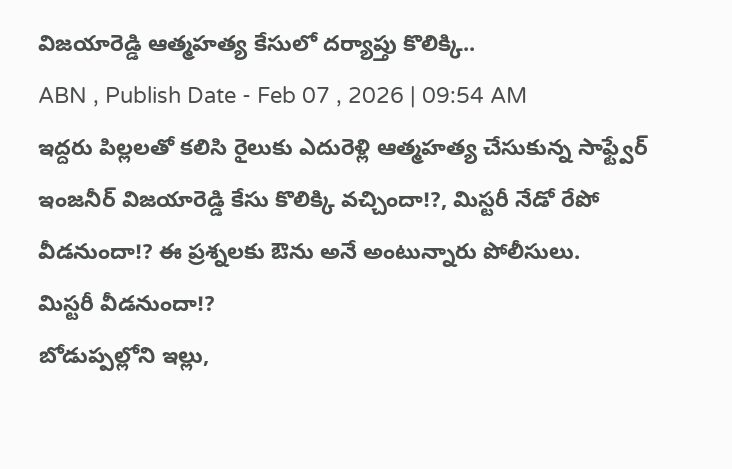విజయారెడ్డి ఆత్మహత్య కేసులో దర్యాప్తు కొలిక్కి..
ABN , Publish Date - Feb 07 , 2026 | 09:54 AM
ఇద్దరు పిల్లలతో కలిసి రైలుకు ఎదురెళ్లి ఆత్మహత్య చేసుకున్న సాఫ్ట్వేర్ ఇంజనీర్ విజయారెడ్డి కేసు కొలిక్కి వచ్చిందా!?, మిస్టరీ నేడో రేపో వీడనుందా!? ఈ ప్రశ్నలకు ఔను అనే అంటున్నారు పోలీసులు.
మిస్టరీ వీడనుందా!?
బోడుప్పల్లోని ఇల్లు,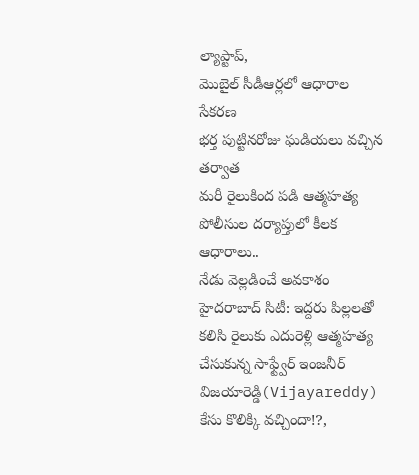ల్యాప్టాప్,
మొబైల్ సీడీఆర్లలో ఆధారాల సేకరణ
భర్త పుట్టినరోజు ఘడియలు వచ్చిన తర్వాత
మరీ రైలుకింద పడి ఆత్మహత్య
పోలీసుల దర్యాప్తులో కీలక ఆధారాలు..
నేడు వెల్లడించే అవకాశం
హైదరాబాద్ సిటీ: ఇద్దరు పిల్లలతో కలిసి రైలుకు ఎదురెళ్లి ఆత్మహత్య చేసుకున్న సాఫ్ట్వేర్ ఇంజనీర్ విజయారెడ్డి(Vijayareddy) కేసు కొలిక్కి వచ్చిందా!?,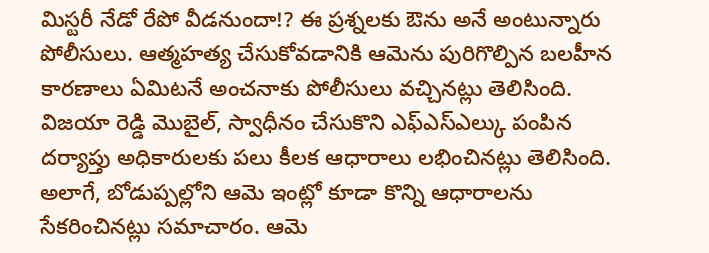మిస్టరీ నేడో రేపో వీడనుందా!? ఈ ప్రశ్నలకు ఔను అనే అంటున్నారు పోలీసులు. ఆత్మహత్య చేసుకోవడానికి ఆమెను పురిగొల్పిన బలహీన కారణాలు ఏమిటనే అంచనాకు పోలీసులు వచ్చినట్లు తెలిసింది. విజయా రెడ్డి మొబైల్, స్వాధీనం చేసుకొని ఎఫ్ఎస్ఎల్కు పంపిన దర్యాప్తు అధికారులకు పలు కీలక ఆధారాలు లభించినట్లు తెలిసింది.
అలాగే, బోడుప్పల్లోని ఆమె ఇంట్లో కూడా కొన్ని ఆధారాలను సేకరించినట్లు సమాచారం. ఆమె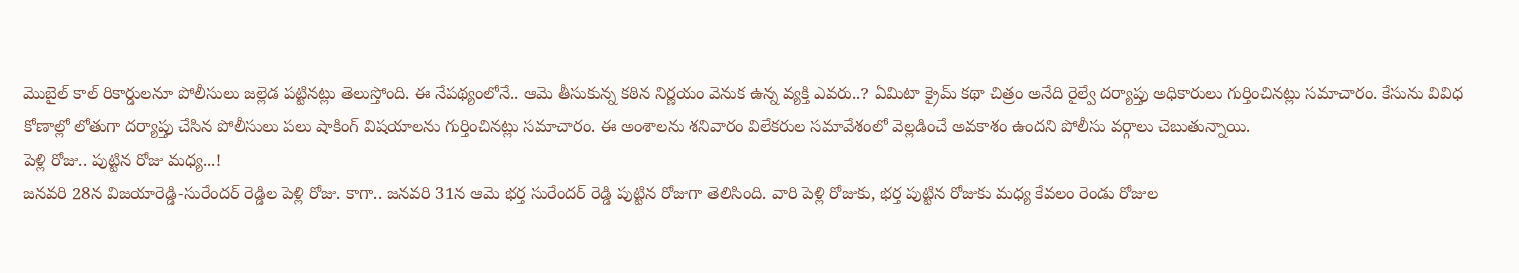మొబైల్ కాల్ రికార్డులనూ పోలీసులు జల్లెడ పట్టినట్లు తెలుస్తోంది. ఈ నేపథ్యంలోనే.. ఆమె తీసుకున్న కఠిన నిర్ణయం వెనుక ఉన్న వ్యక్తి ఎవరు..? ఏమిటా క్రైమ్ కథా చిత్రం అనేది రైల్వే దర్యాప్తు అధికారులు గుర్తించినట్లు సమాచారం. కేసును వివిధ కోణాల్లో లోతుగా దర్యాప్తు చేసిన పోలీసులు పలు షాకింగ్ విషయాలను గుర్తించినట్లు సమాచారం. ఈ అంశాలను శనివారం విలేకరుల సమావేశంలో వెల్లడించే అవకాశం ఉందని పోలీసు వర్గాలు చెబుతున్నాయి.
పెళ్లి రోజు.. పుట్టిన రోజు మధ్య...!
జనవరి 28న విజయారెడ్డి-సురేందర్ రెడ్డిల పెళ్లి రోజు. కాగా.. జనవరి 31న ఆమె భర్త సురేందర్ రెడ్డి పుట్టిన రోజుగా తెలిసింది. వారి పెళ్లి రోజుకు, భర్త పుట్టిన రోజుకు మధ్య కేవలం రెండు రోజుల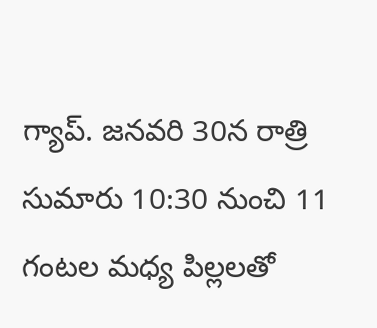గ్యాప్. జనవరి 30న రాత్రి సుమారు 10:30 నుంచి 11 గంటల మధ్య పిల్లలతో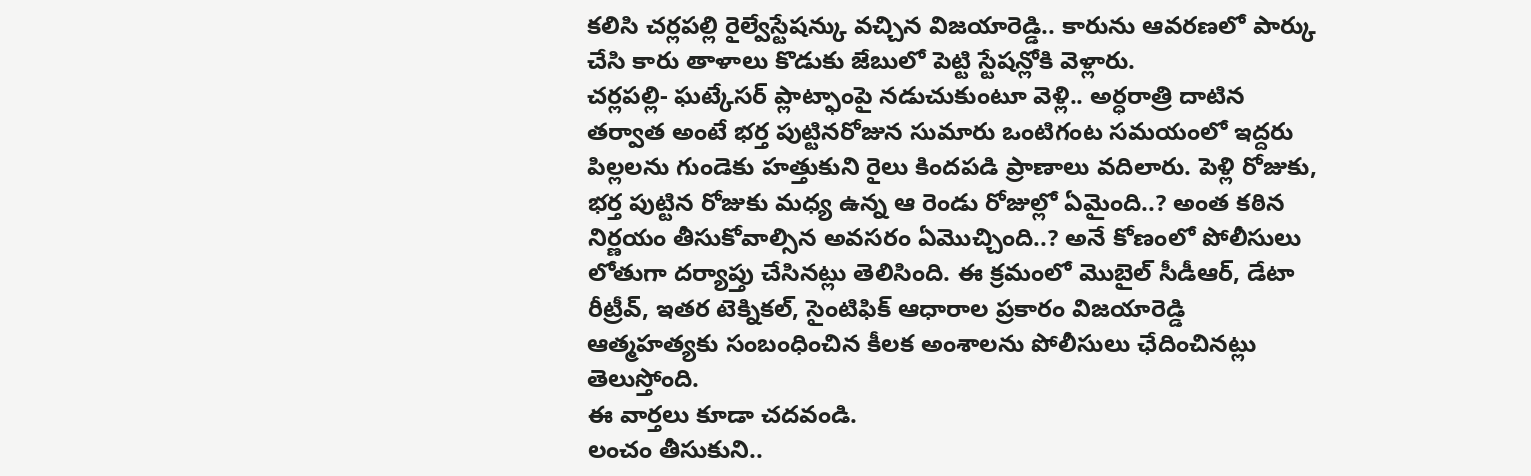కలిసి చర్లపల్లి రైల్వేస్టేషన్కు వచ్చిన విజయారెడ్డి.. కారును ఆవరణలో పార్కు చేసి కారు తాళాలు కొడుకు జేబులో పెట్టి స్టేషన్లోకి వెళ్లారు.
చర్లపల్లి- ఘట్కేసర్ ప్లాట్ఫాంపై నడుచుకుంటూ వెళ్లి.. అర్ధరాత్రి దాటిన తర్వాత అంటే భర్త పుట్టినరోజున సుమారు ఒంటిగంట సమయంలో ఇద్దరు పిల్లలను గుండెకు హత్తుకుని రైలు కిందపడి ప్రాణాలు వదిలారు. పెళ్లి రోజుకు, భర్త పుట్టిన రోజుకు మధ్య ఉన్న ఆ రెండు రోజుల్లో ఏమైంది..? అంత కఠిన నిర్ణయం తీసుకోవాల్సిన అవసరం ఏమొచ్చింది..? అనే కోణంలో పోలీసులు లోతుగా దర్యాప్తు చేసినట్లు తెలిసింది. ఈ క్రమంలో మొబైల్ సీడీఆర్, డేటా రీట్రీవ్, ఇతర టెక్నికల్, సైంటిఫిక్ ఆధారాల ప్రకారం విజయారెడ్డి ఆత్మహత్యకు సంబంధించిన కీలక అంశాలను పోలీసులు ఛేదించినట్లు తెలుస్తోంది.
ఈ వార్తలు కూడా చదవండి.
లంచం తీసుకుని..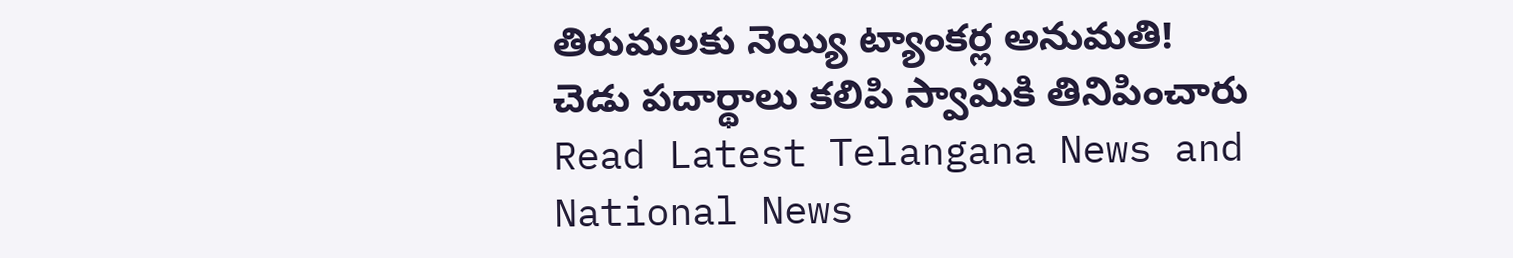తిరుమలకు నెయ్యి ట్యాంకర్ల అనుమతి!
చెడు పదార్థాలు కలిపి స్వామికి తినిపించారు
Read Latest Telangana News and National News